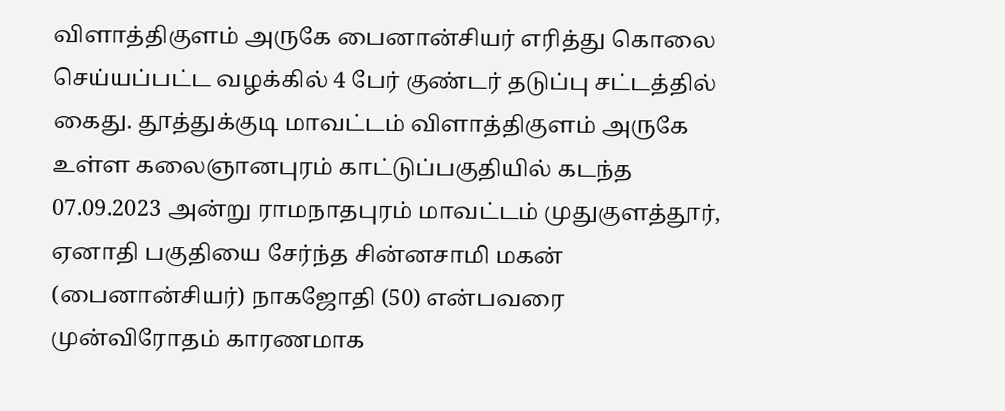விளாத்திகுளம் அருகே பைனான்சியர் எரித்து கொலை செய்யப்பட்ட வழக்கில் 4 பேர் குண்டர் தடுப்பு சட்டத்தில் கைது. தூத்துக்குடி மாவட்டம் விளாத்திகுளம் அருகே உள்ள கலைஞானபுரம் காட்டுப்பகுதியில் கடந்த 07.09.2023 அன்று ராமநாதபுரம் மாவட்டம் முதுகுளத்தூர், ஏனாதி பகுதியை சேர்ந்த சின்னசாமி மகன் (பைனான்சியர்) நாகஜோதி (50) என்பவரை முன்விரோதம் காரணமாக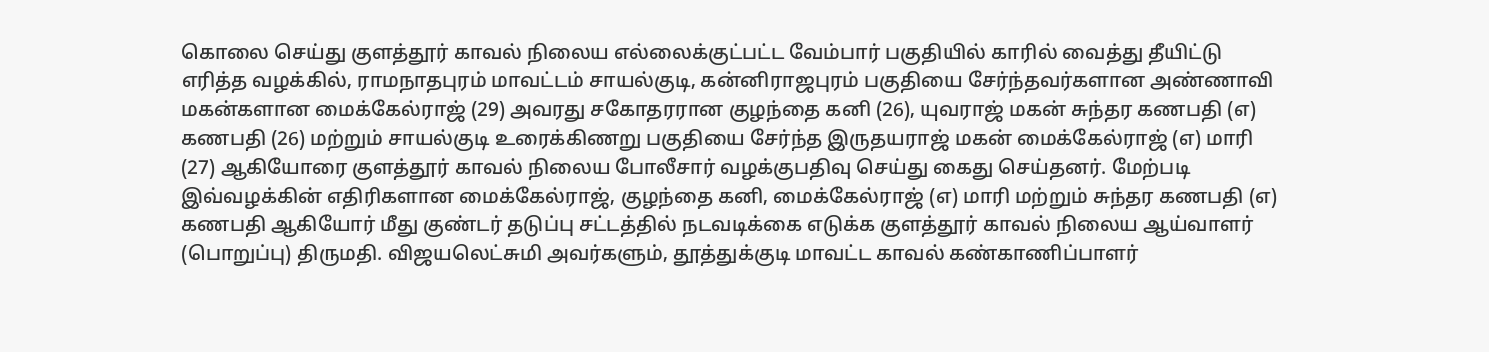கொலை செய்து குளத்தூர் காவல் நிலைய எல்லைக்குட்பட்ட வேம்பார் பகுதியில் காரில் வைத்து தீயிட்டு எரித்த வழக்கில், ராமநாதபுரம் மாவட்டம் சாயல்குடி, கன்னிராஜபுரம் பகுதியை சேர்ந்தவர்களான அண்ணாவி மகன்களான மைக்கேல்ராஜ் (29) அவரது சகோதரரான குழந்தை கனி (26), யுவராஜ் மகன் சுந்தர கணபதி (எ) கணபதி (26) மற்றும் சாயல்குடி உரைக்கிணறு பகுதியை சேர்ந்த இருதயராஜ் மகன் மைக்கேல்ராஜ் (எ) மாரி (27) ஆகியோரை குளத்தூர் காவல் நிலைய போலீசார் வழக்குபதிவு செய்து கைது செய்தனர். மேற்படி இவ்வழக்கின் எதிரிகளான மைக்கேல்ராஜ், குழந்தை கனி, மைக்கேல்ராஜ் (எ) மாரி மற்றும் சுந்தர கணபதி (எ) கணபதி ஆகியோர் மீது குண்டர் தடுப்பு சட்டத்தில் நடவடிக்கை எடுக்க குளத்தூர் காவல் நிலைய ஆய்வாளர் (பொறுப்பு) திருமதி. விஜயலெட்சுமி அவர்களும், தூத்துக்குடி மாவட்ட காவல் கண்காணிப்பாளர்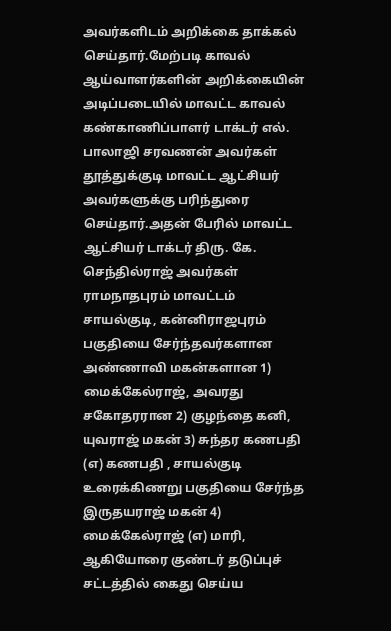அவர்களிடம் அறிக்கை தாக்கல் செய்தார்.மேற்படி காவல் ஆய்வாளர்களின் அறிக்கையின் அடிப்படையில் மாவட்ட காவல் கண்காணிப்பாளர் டாக்டர் எல். பாலாஜி சரவணன் அவர்கள் தூத்துக்குடி மாவட்ட ஆட்சியர் அவர்களுக்கு பரிந்துரை செய்தார்.அதன் பேரில் மாவட்ட ஆட்சியர் டாக்டர் திரு. கே. செந்தில்ராஜ் அவர்கள் ராமநாதபுரம் மாவட்டம் சாயல்குடி, கன்னிராஜபுரம் பகுதியை சேர்ந்தவர்களான அண்ணாவி மகன்களான 1) மைக்கேல்ராஜ், அவரது சகோதரரான 2) குழந்தை கனி, யுவராஜ் மகன் 3) சுந்தர கணபதி (எ) கணபதி , சாயல்குடி உரைக்கிணறு பகுதியை சேர்ந்த இருதயராஜ் மகன் 4) மைக்கேல்ராஜ் (எ) மாரி, ஆகியோரை குண்டர் தடுப்புச் சட்டத்தில் கைது செய்ய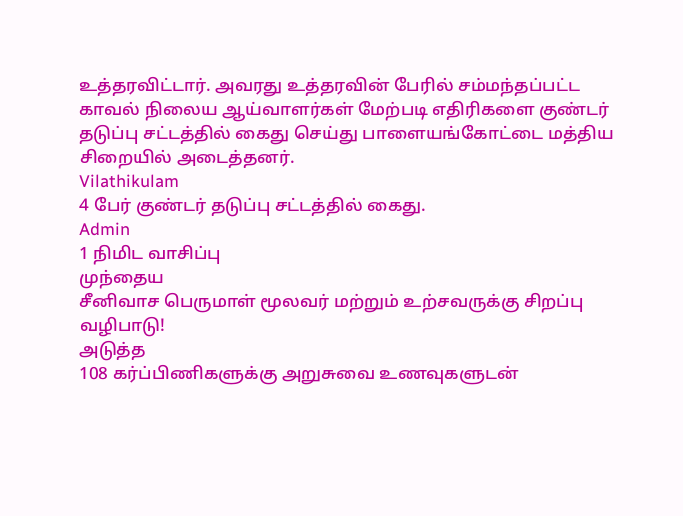உத்தரவிட்டார். அவரது உத்தரவின் பேரில் சம்மந்தப்பட்ட காவல் நிலைய ஆய்வாளர்கள் மேற்படி எதிரிகளை குண்டர் தடுப்பு சட்டத்தில் கைது செய்து பாளையங்கோட்டை மத்திய சிறையில் அடைத்தனர்.
Vilathikulam
4 பேர் குண்டர் தடுப்பு சட்டத்தில் கைது.
Admin
1 நிமிட வாசிப்பு
முந்தைய
சீனிவாச பெருமாள் மூலவர் மற்றும் உற்சவருக்கு சிறப்பு வழிபாடு!
அடுத்த
108 கர்ப்பிணிகளுக்கு அறுசுவை உணவுகளுடன்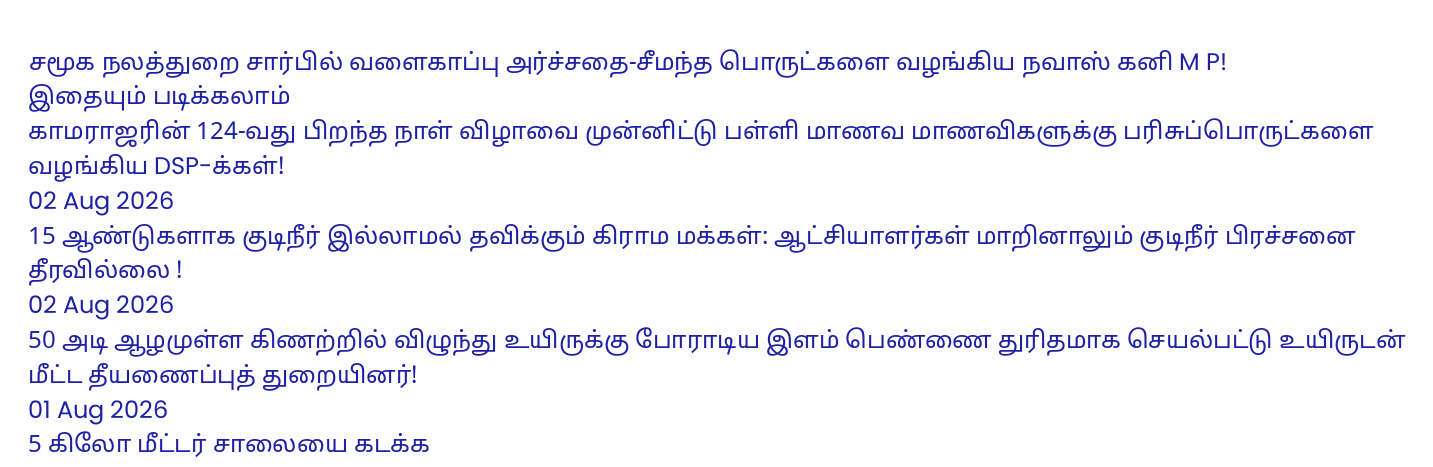சமூக நலத்துறை சார்பில் வளைகாப்பு அர்ச்சதை-சீமந்த பொருட்களை வழங்கிய நவாஸ் கனி M P!
இதையும் படிக்கலாம்
காமராஜரின் 124-வது பிறந்த நாள் விழாவை முன்னிட்டு பள்ளி மாணவ மாணவிகளுக்கு பரிசுப்பொருட்களை வழங்கிய DSP-க்கள்!
02 Aug 2026
15 ஆண்டுகளாக குடிநீர் இல்லாமல் தவிக்கும் கிராம மக்கள்: ஆட்சியாளர்கள் மாறினாலும் குடிநீர் பிரச்சனை தீரவில்லை !
02 Aug 2026
50 அடி ஆழமுள்ள கிணற்றில் விழுந்து உயிருக்கு போராடிய இளம் பெண்ணை துரிதமாக செயல்பட்டு உயிருடன் மீட்ட தீயணைப்புத் துறையினர்!
01 Aug 2026
5 கிலோ மீட்டர் சாலையை கடக்க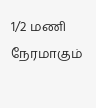1/2 மணி நேரமாகும்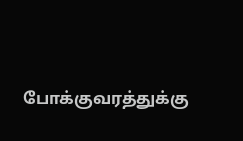போக்குவரத்துக்கு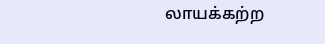லாயக்கற்ற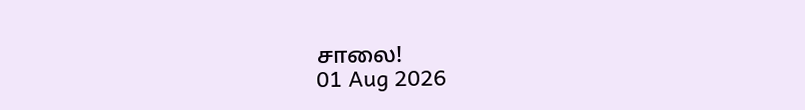சாலை!
01 Aug 2026